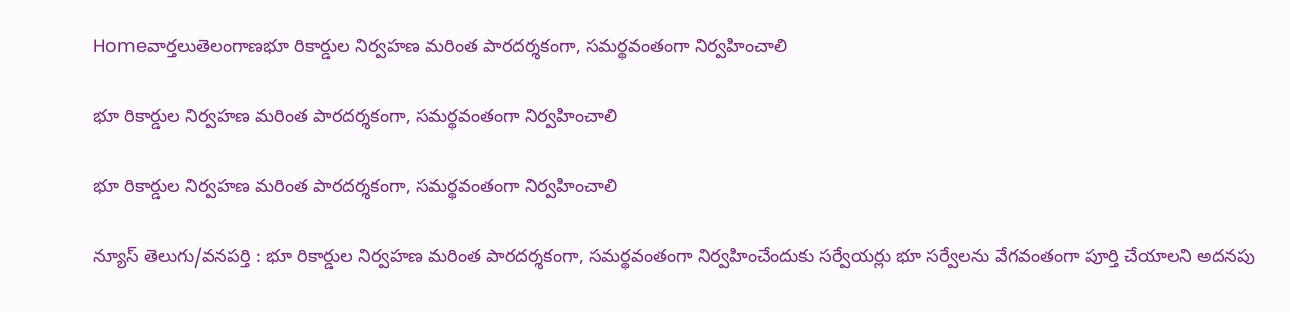Homeవార్తలుతెలంగాణభూ రికార్డుల నిర్వహణ మరింత పారదర్శకంగా, సమర్థవంతంగా నిర్వహించాలి

భూ రికార్డుల నిర్వహణ మరింత పారదర్శకంగా, సమర్థవంతంగా నిర్వహించాలి

భూ రికార్డుల నిర్వహణ మరింత పారదర్శకంగా, సమర్థవంతంగా నిర్వహించాలి

న్యూస్ తెలుగు/వనపర్తి : భూ రికార్డుల నిర్వహణ మరింత పారదర్శకంగా, సమర్థవంతంగా నిర్వహించేందుకు సర్వేయర్లు భూ సర్వేలను వేగవంతంగా పూర్తి చేయాలని అదనపు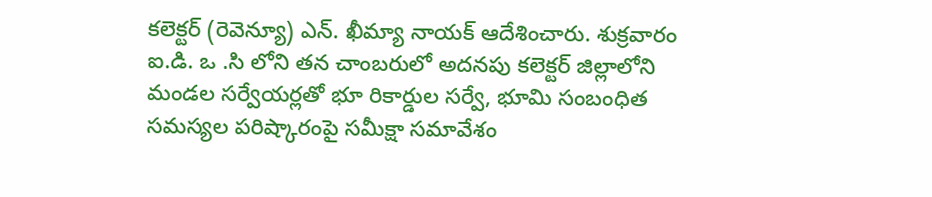కలెక్టర్ (రెవెన్యూ) ఎన్. ఖీమ్యా నాయక్ ఆదేశించారు. శుక్రవారం ఐ.డి. ఒ .సి లోని తన చాంబరులో అదనపు కలెక్టర్ జిల్లాలోని మండల సర్వేయర్లతో భూ రికార్డుల సర్వే, భూమి సంబంధిత సమస్యల పరిష్కారంపై సమీక్షా సమావేశం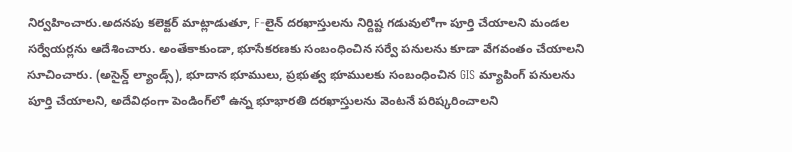నిర్వహించారు.అదనపు కలెక్టర్ మాట్లాడుతూ, F-లైన్ దరఖాస్తులను నిర్దిష్ట గడువులోగా పూర్తి చేయాలని మండల సర్వేయర్లను ఆదేశించారు. అంతేకాకుండా, భూసేకరణకు సంబంధించిన సర్వే పనులను కూడా వేగవంతం చేయాలని సూచించారు. (అసైన్డ్ ల్యాండ్స్), భూదాన భూములు, ప్రభుత్వ భూములకు సంబంధించిన GIS మ్యాపింగ్ పనులను పూర్తి చేయాలని, అదేవిధంగా పెండింగ్‌లో ఉన్న భూభారతి దరఖాస్తులను వెంటనే పరిష్కరించాలని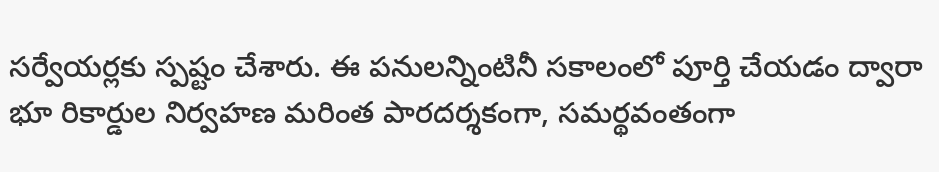సర్వేయర్లకు స్పష్టం చేశారు. ఈ పనులన్నింటినీ సకాలంలో పూర్తి చేయడం ద్వారా భూ రికార్డుల నిర్వహణ మరింత పారదర్శకంగా, సమర్థవంతంగా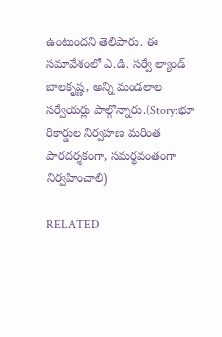ఉంటుందని తెలిపారు. ఈ సమావేశంలో ఎ.డి. సర్వే ల్యాండ్ బాలకృష్ణ, అన్ని మండలాల సర్వేయర్లు పాల్గొన్నారు.(Story:భూ రికార్డుల నిర్వహణ మరింత పారదర్శకంగా, సమర్థవంతంగా నిర్వహించాలి)

RELATED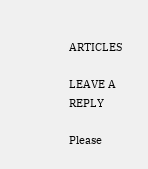ARTICLES

LEAVE A REPLY

Please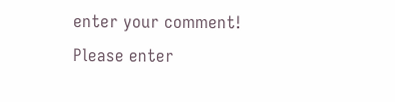enter your comment!
Please enter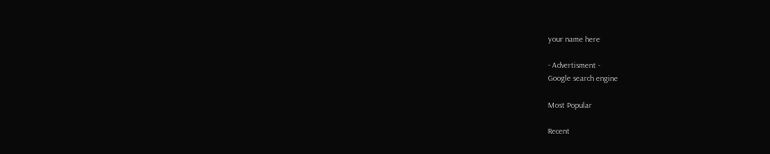your name here

- Advertisment -
Google search engine

Most Popular

Recent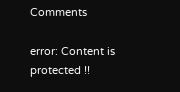Comments

error: Content is protected !!